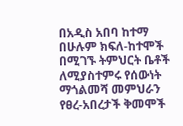በአዲስ አበባ ከተማ በሁሉም ክፍለ-ከተሞች በሚገኙ ትምህርት ቤቶች ለሚያስተምሩ የሰውነት ማጎልመሻ መምህራን የፀረ-አበረታች ቅመሞች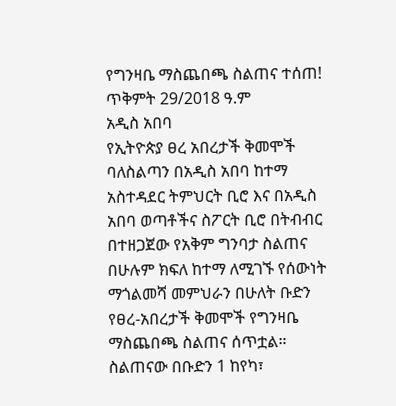የግንዛቤ ማስጨበጫ ስልጠና ተሰጠ!
ጥቅምት 29/2018 ዓ.ም
አዲስ አበባ
የኢትዮጵያ ፀረ አበረታች ቅመሞች ባለስልጣን በአዲስ አበባ ከተማ አስተዳደር ትምህርት ቢሮ እና በአዲስ አበባ ወጣቶችና ስፖርት ቢሮ በትብብር በተዘጋጀው የአቅም ግንባታ ስልጠና በሁሉም ክፍለ ከተማ ለሚገኙ የሰውነት ማጎልመሻ መምህራን በሁለት ቡድን የፀረ-አበረታች ቅመሞች የግንዛቤ ማስጨበጫ ስልጠና ሰጥቷል።
ስልጠናው በቡድን 1 ከየካ፣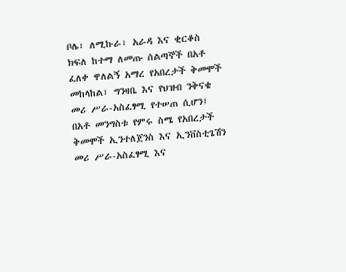ቦሌ፣ ለሚኩራ፣ አራዳ እና ቂርቆስ ክፍለ ከተማ ለመጡ ሰልጣኞች በአቶ ፈለቀ ዋለልኝ አማረ የአበረታች ቅመሞች መከላከል፣ ግንዛቤ እና የህዝብ ንቅናቄ መሪ ሥራ-አስፈፃሚ የተሠጠ ሲሆን፤ በአቶ መንግስቱ የምሩ ስሜ የአበረታች ቅመሞች ኢንተለጀንስ እና ኢንቨስቲጌሽን መሪ ሥራ-አስፈፃሚ እና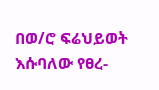በወ/ሮ ፍሬህይወት እሱባለው የፀረ-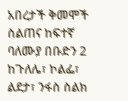አበረታች ቅመሞች ስልጠና ከፍተኛ ባለሙያ በቡድን 2 ከጉለሌ፣ ኮልፌ፣ ልደታ፣ ንፋስ ስልክ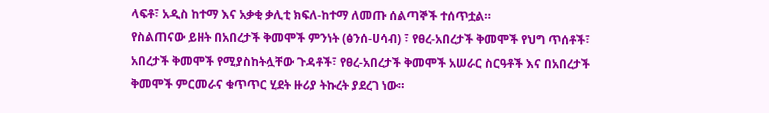ላፍቶ፣ አዲስ ከተማ እና አቃቂ ቃሊቲ ክፍለ-ከተማ ለመጡ ሰልጣኞች ተሰጥቷል።
የስልጠናው ይዘት በአበረታች ቅመሞች ምንነት (ፅንሰ-ሀሳብ) ፣ የፀረ-አበረታች ቅመሞች የህግ ጥሰቶች፣ አበረታች ቅመሞች የሚያስከትሏቸው ጉዳቶች፣ የፀረ-አበረታች ቅመሞች አሠራር ስርዓቶች እና በአበረታች ቅመሞች ምርመራና ቁጥጥር ሂደት ዙሪያ ትኩረት ያደረገ ነው።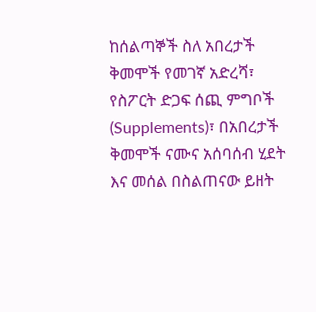ከሰልጣኞች ስለ አበረታች ቅመሞች የመገኛ አድረሻ፣ የስፖርት ድጋፍ ሰጪ ምግቦች (Supplements)፣ በአበረታች ቅመሞች ናሙና አሰባሰብ ሂደት እና መሰል በስልጠናው ይዘት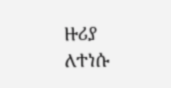ዙሪያ ለተነሱ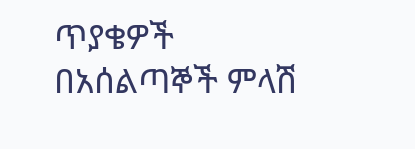ጥያቄዎች በአሰልጣኞች ምላሽ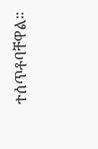ተሰጥቶባቸዋል።